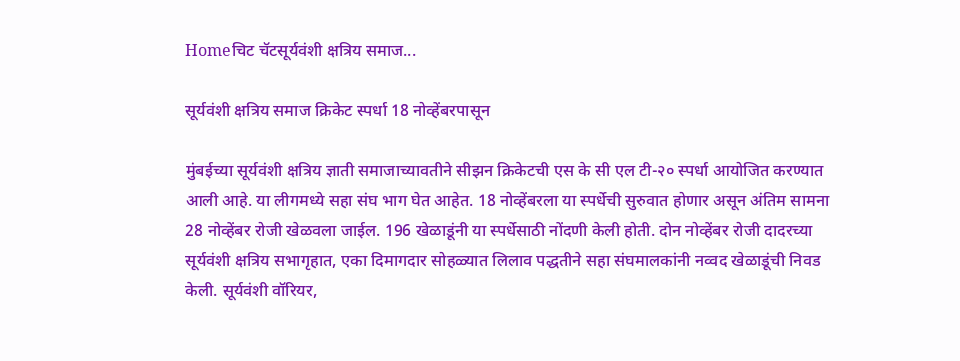Homeचिट चॅटसूर्यवंशी क्षत्रिय समाज...

सूर्यवंशी क्षत्रिय समाज क्रिकेट स्पर्धा 18 नोव्हेंबरपासून

मुंबईच्या सूर्यवंशी क्षत्रिय ज्ञाती समाजाच्यावतीने सीझन क्रिकेटची एस के सी एल टी-२० स्पर्धा आयोजित करण्यात आली आहे. या लीगमध्ये सहा संघ भाग घेत आहेत. 18 नोव्हेंबरला या स्पर्धेची सुरुवात होणार असून अंतिम सामना 28 नोव्हेंबर रोजी खेळवला जाईल. 196 खेळाडूंनी या स्पर्धेसाठी नोंदणी केली होती. दोन नोव्हेंबर रोजी दादरच्या सूर्यवंशी क्षत्रिय सभागृहात, एका दिमागदार सोहळ्यात लिलाव पद्धतीने सहा संघमालकांनी नव्वद खेळाडूंची निवड केली. सूर्यवंशी वॉरियर,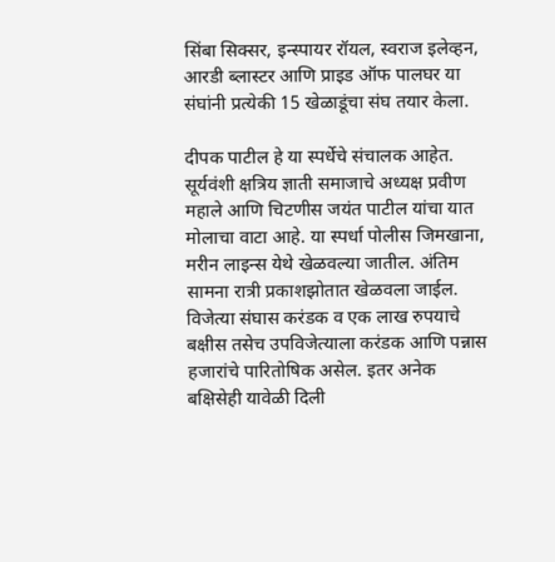सिंबा सिक्सर, इन्स्पायर रॉयल, स्वराज इलेव्हन, आरडी ब्लास्टर आणि प्राइड ऑफ पालघर या संघांनी प्रत्येकी 15 खेळाडूंचा संघ तयार केला.

दीपक पाटील हे या स्पर्धेचे संचालक आहेत. सूर्यवंशी क्षत्रिय ज्ञाती समाजाचे अध्यक्ष प्रवीण महाले आणि चिटणीस जयंत पाटील यांचा यात मोलाचा वाटा आहे. या स्पर्धा पोलीस जिमखाना, मरीन लाइन्स येथे खेळवल्या जातील. अंतिम सामना रात्री प्रकाशझोतात खेळवला जाईल. विजेत्या संघास करंडक व एक लाख रुपयाचे बक्षीस तसेच उपविजेत्याला करंडक आणि पन्नास हजारांचे पारितोषिक असेल. इतर अनेक बक्षिसेही यावेळी दिली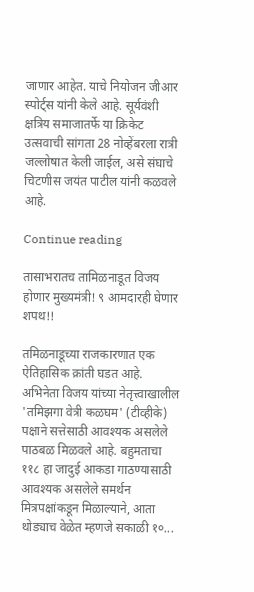जाणार आहेत. याचे नियोजन जीआर स्पोर्ट्स यांनी केले आहे. सूर्यवंशी क्षत्रिय समाजातर्फे या क्रिकेट उत्सवाची सांगता 28 नोव्हेंबरला रात्री जल्लोषात केली जाईल, असे संघाचे चिटणीस जयंत पाटील यांनी कळवले आहे.

Continue reading

तासाभरातच तामिळनाडूत विजय होणार मुख्यमंत्री! ९ आमदारही घेणार शपथ!!

तमिळनाडूच्या राजकारणात एक ऐतिहासिक क्रांती घडत आहे. अभिनेता विजय यांच्या नेतृत्त्वाखालील 'तमिझगा वेत्री कळघम' (टीव्हीके) पक्षाने सत्तेसाठी आवश्यक असलेले पाठबळ मिळवले आहे. बहुमताचा ११८ हा जादुई आकडा गाठण्यासाठी आवश्यक असलेले समर्थन मित्रपक्षांकडून मिळाल्याने, आता थोड्याच वेळेत म्हणजे सकाळी १०...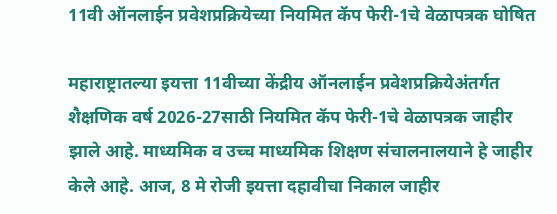11वी ऑनलाईन प्रवेशप्रक्रियेच्या नियमित कॅप फेरी-1चे वेळापत्रक घोषित

महाराष्ट्रातल्या इयत्ता 11वीच्या केंद्रीय ऑनलाईन प्रवेशप्रक्रियेअंतर्गत शैक्षणिक वर्ष 2026-27साठी नियमित कॅप फेरी-1चे वेळापत्रक जाहीर झाले आहे. माध्यमिक व उच्च माध्यमिक शिक्षण संचालनालयाने हे जाहीर केले आहे. आज, 8 मे रोजी इयत्ता दहावीचा निकाल जाहीर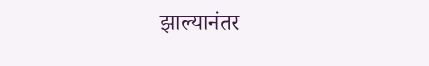झाल्यानंतर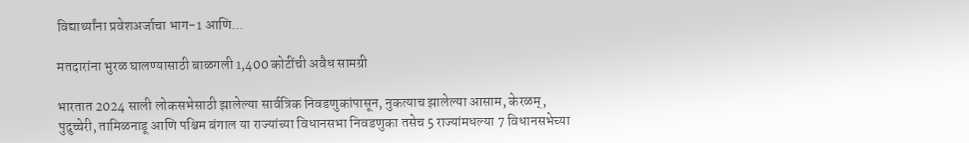विद्यार्थ्यांना प्रवेशअर्जाचा भाग-1 आणि...

मतदारांना भुरळ घालण्यासाठी बाळगली 1,400 कोटींची अवैध सामग्री

भारतात 2024 साली लोकसभेसाठी झालेल्या सार्वत्रिक निवडणुकांपासून, नुकत्याच झालेल्या आसाम, केरळम्, पुदुच्चेरी, तामिळनाडू आणि पश्चिम बंगाल या राज्यांच्या विधानसभा निवडणुका तसेच 5 राज्यांमधल्या 7 विधानसभेच्या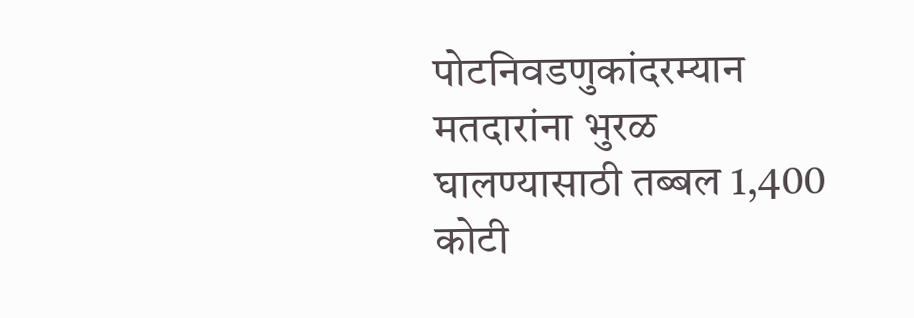पोटनिवडणुकांदरम्यान मतदारांना भुरळ घालण्यासाठी तब्बल 1,400 कोटी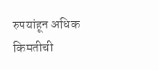रुपयांहून अधिक किमतीची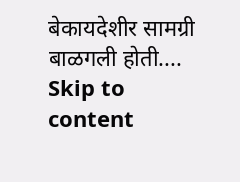बेकायदेशीर सामग्री बाळगली होती....
Skip to content